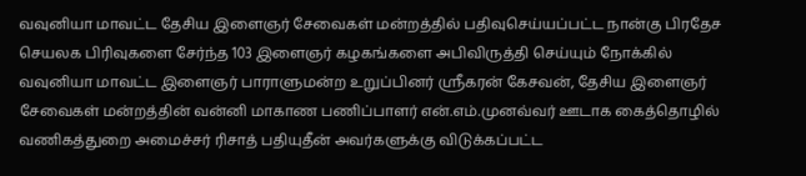வவுனியா மாவட்ட தேசிய இளைஞர் சேவைகள் மன்றத்தில் பதிவுசெய்யப்பட்ட நான்கு பிரதேச செயலக பிரிவுகளை சேர்ந்த 103 இளைஞர் கழகங்களை அபிவிருத்தி செய்யும் நோக்கில் வவுனியா மாவட்ட இளைஞர் பாராளுமன்ற உறுப்பினர் ஸ்ரீகரன் கேசவன், தேசிய இளைஞர் சேவைகள் மன்றத்தின் வன்னி மாகாண பணிப்பாளர் என்.எம்.முனவ்வர் ஊடாக கைத்தொழில் வணிகத்துறை அமைச்சர் ரிசாத் பதியுதீன் அவர்களுக்கு விடுக்கப்பட்ட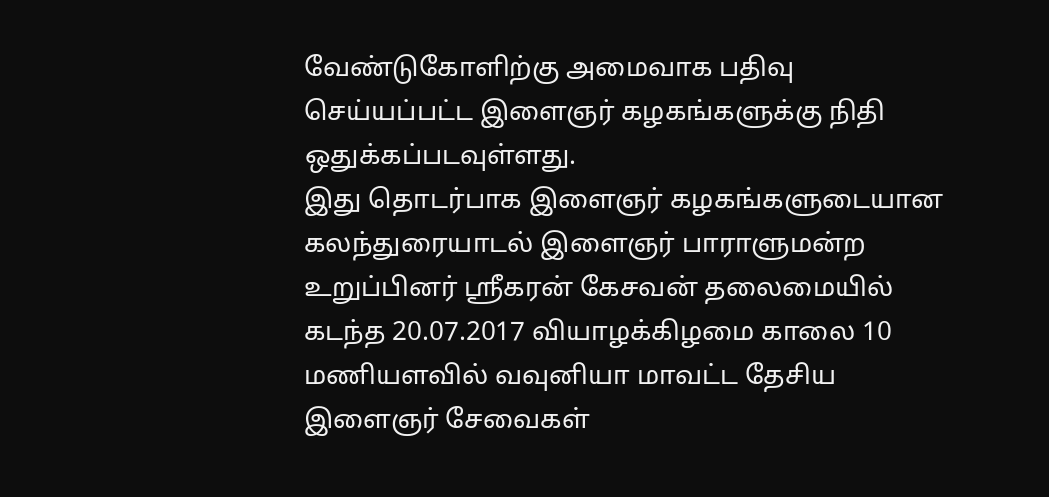வேண்டுகோளிற்கு அமைவாக பதிவு செய்யப்பட்ட இளைஞர் கழகங்களுக்கு நிதி ஒதுக்கப்படவுள்ளது.
இது தொடர்பாக இளைஞர் கழகங்களுடையான கலந்துரையாடல் இளைஞர் பாராளுமன்ற உறுப்பினர் ஸ்ரீகரன் கேசவன் தலைமையில் கடந்த 20.07.2017 வியாழக்கிழமை காலை 10 மணியளவில் வவுனியா மாவட்ட தேசிய இளைஞர் சேவைகள்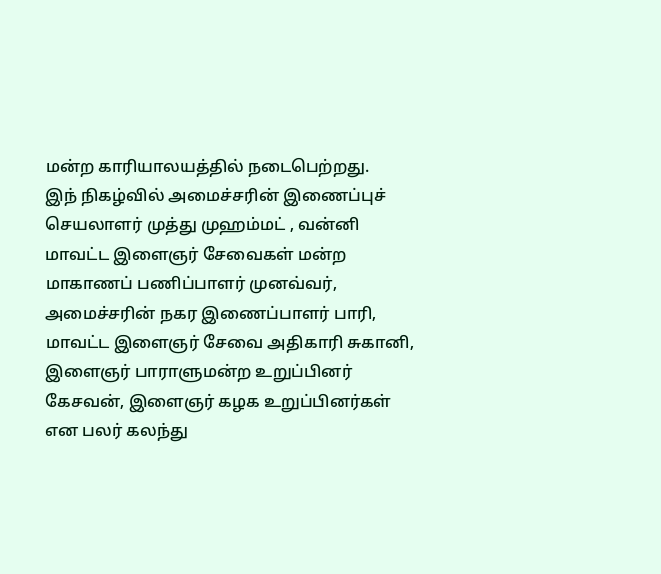மன்ற காரியாலயத்தில் நடைபெற்றது.
இந் நிகழ்வில் அமைச்சரின் இணைப்புச் செயலாளர் முத்து முஹம்மட் , வன்னி மாவட்ட இளைஞர் சேவைகள் மன்ற மாகாணப் பணிப்பாளர் முனவ்வர், அமைச்சரின் நகர இணைப்பாளர் பாரி, மாவட்ட இளைஞர் சேவை அதிகாரி சுகானி, இளைஞர் பாராளுமன்ற உறுப்பினர் கேசவன், இளைஞர் கழக உறுப்பினர்கள் என பலர் கலந்து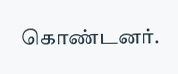கொண்டனர்.